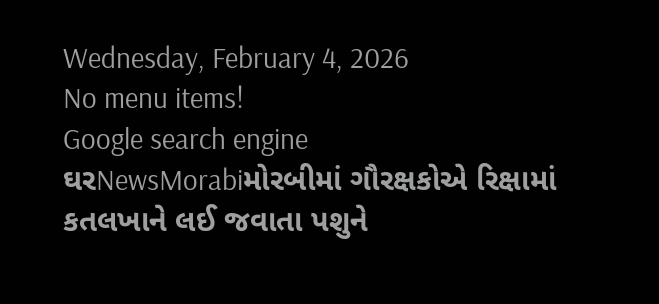Wednesday, February 4, 2026
No menu items!
Google search engine
ઘરNewsMorabiમોરબીમાં ગૌરક્ષકોએ રિક્ષામાં કતલખાને લઈ જવાતા પશુને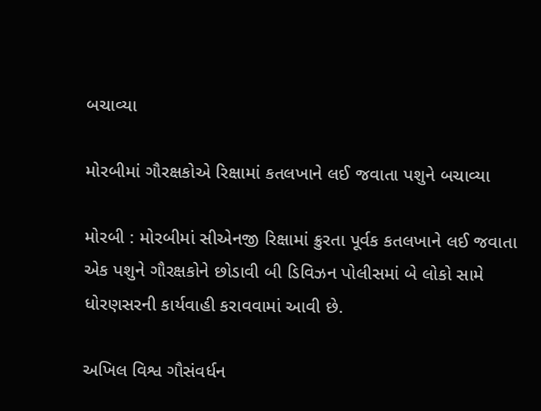બચાવ્યા

મોરબીમાં ગૌરક્ષકોએ રિક્ષામાં કતલખાને લઈ જવાતા પશુને બચાવ્યા

મોરબી : મોરબીમાં સીએનજી રિક્ષામાં ક્રુરતા પૂર્વક કતલખાને લઈ જવાતા એક પશુને ગૌરક્ષકોને છોડાવી બી ડિવિઝન પોલીસમાં બે લોકો સામે ધોરણસરની કાર્યવાહી કરાવવામાં આવી છે.

અખિલ વિશ્વ ગૌસંવર્ધન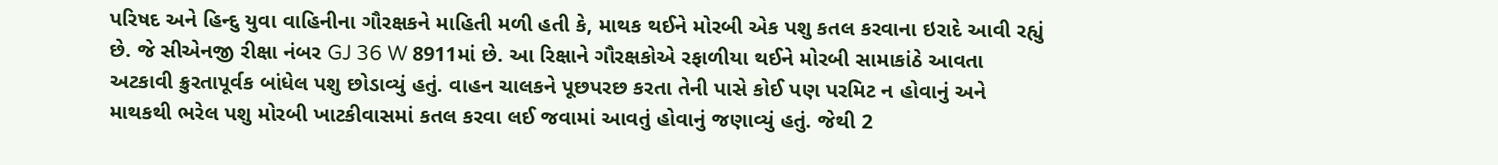પરિષદ અને હિન્દુ યુવા વાહિનીના ગૌરક્ષકને માહિતી મળી હતી કે, માથક થઈને મોરબી એક પશુ કતલ કરવાના ઇરાદે આવી રહ્યું છે. જે સીએનજી રીક્ષા નંબર GJ 36 W 8911માં છે. આ રિક્ષાને ગૌરક્ષકોએ રફાળીયા થઈને મોરબી સામાકાંઠે આવતા અટકાવી ક્રુરતાપૂર્વક બાંધેલ પશુ છોડાવ્યું હતું. વાહન ચાલકને પૂછપરછ કરતા તેની પાસે કોઈ પણ પરમિટ ન હોવાનું અને માથકથી ભરેલ પશુ મોરબી ખાટકીવાસમાં કતલ કરવા લઈ જવામાં આવતું હોવાનું જણાવ્યું હતું. જેથી 2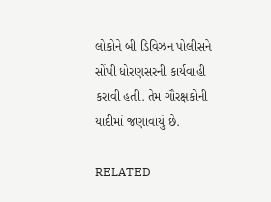લોકોને બી ડિવિઝન પોલીસને સોંપી ધોરણસરની કાર્યવાહી કરાવી હતી. તેમ ગૌરક્ષકોની યાદીમાં જણાવાયું છે.

RELATED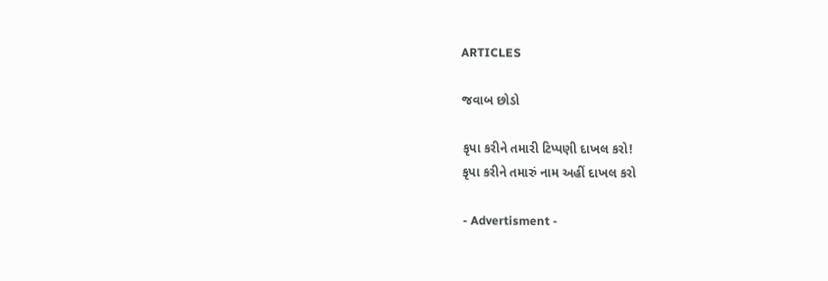ARTICLES

જવાબ છોડો

કૃપા કરીને તમારી ટિપ્પણી દાખલ કરો!
કૃપા કરીને તમારું નામ અહીં દાખલ કરો

- Advertisment -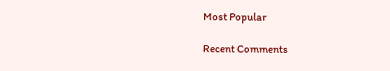Most Popular

Recent Comments